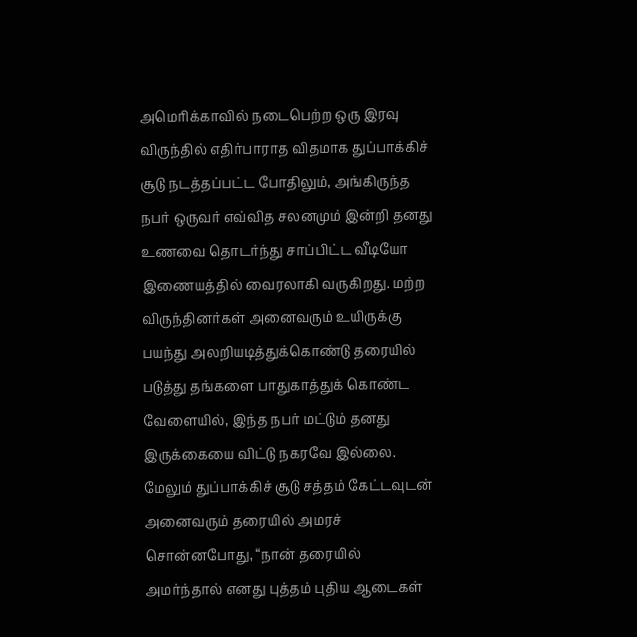அமெரிக்காவில் நடைபெற்ற ஒரு இரவு விருந்தில் எதிர்பாராத விதமாக துப்பாக்கிச் சூடு நடத்தப்பட்ட போதிலும், அங்கிருந்த நபர் ஒருவர் எவ்வித சலனமும் இன்றி தனது உணவை தொடர்ந்து சாப்பிட்ட வீடியோ இணையத்தில் வைரலாகி வருகிறது. மற்ற விருந்தினர்கள் அனைவரும் உயிருக்கு பயந்து அலறியடித்துக்கொண்டு தரையில் படுத்து தங்களை பாதுகாத்துக் கொண்ட வேளையில், இந்த நபர் மட்டும் தனது இருக்கையை விட்டு நகரவே இல்லை.
மேலும் துப்பாக்கிச் சூடு சத்தம் கேட்டவுடன் அனைவரும் தரையில் அமரச் சொன்னபோது, “நான் தரையில் அமர்ந்தால் எனது புத்தம் புதிய ஆடைகள்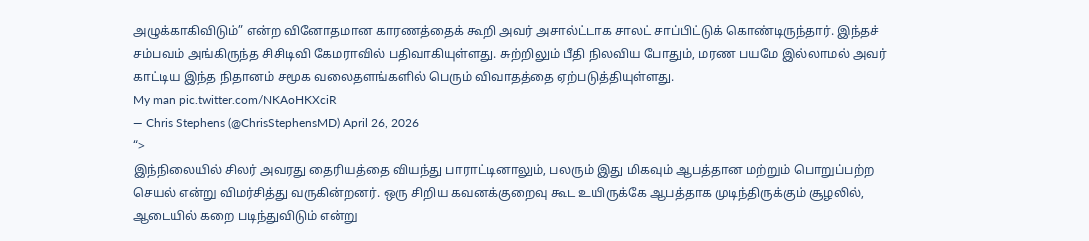அழுக்காகிவிடும்” என்ற வினோதமான காரணத்தைக் கூறி அவர் அசால்ட்டாக சாலட் சாப்பிட்டுக் கொண்டிருந்தார். இந்தச் சம்பவம் அங்கிருந்த சிசிடிவி கேமராவில் பதிவாகியுள்ளது. சுற்றிலும் பீதி நிலவிய போதும், மரண பயமே இல்லாமல் அவர் காட்டிய இந்த நிதானம் சமூக வலைதளங்களில் பெரும் விவாதத்தை ஏற்படுத்தியுள்ளது.
My man pic.twitter.com/NKAoHKXciR
— Chris Stephens (@ChrisStephensMD) April 26, 2026
“>
இந்நிலையில் சிலர் அவரது தைரியத்தை வியந்து பாராட்டினாலும், பலரும் இது மிகவும் ஆபத்தான மற்றும் பொறுப்பற்ற செயல் என்று விமர்சித்து வருகின்றனர். ஒரு சிறிய கவனக்குறைவு கூட உயிருக்கே ஆபத்தாக முடிந்திருக்கும் சூழலில், ஆடையில் கறை படிந்துவிடும் என்று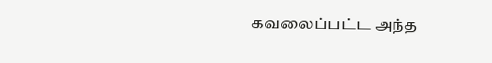கவலைப்பட்ட அந்த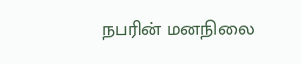நபரின் மனநிலை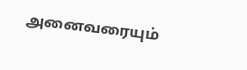அனைவரையும்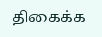திகைக்க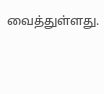வைத்துள்ளது.